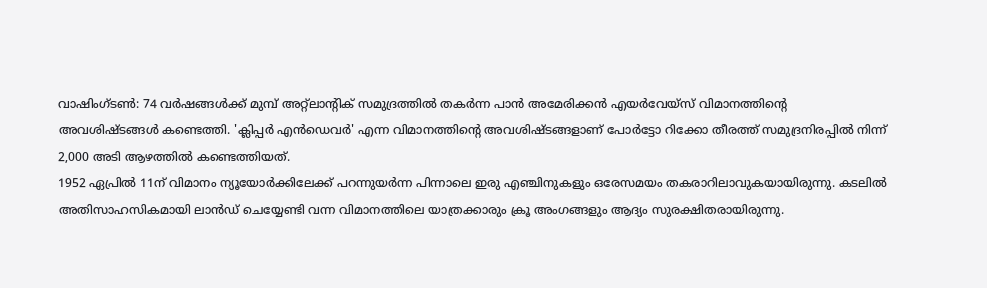വാഷിംഗ്ടൺ: 74 വർഷങ്ങൾക്ക് മുമ്പ് അറ്റ്ലാന്റിക് സമുദ്രത്തിൽ തകർന്ന പാൻ അമേരിക്കൻ എയർവേയ്സ് വിമാനത്തിന്റെ അവശിഷ്ടങ്ങൾ കണ്ടെത്തി. 'ക്ലിപ്പർ എൻഡെവർ' എന്ന വിമാനത്തിന്റെ അവശിഷ്ടങ്ങളാണ് പോർട്ടോ റിക്കോ തീരത്ത് സമുദ്രനിരപ്പിൽ നിന്ന് 2,000 അടി ആഴത്തിൽ കണ്ടെത്തിയത്.
1952 ഏപ്രിൽ 11ന് വിമാനം ന്യൂയോർക്കിലേക്ക് പറന്നുയർന്ന പിന്നാലെ ഇരു എഞ്ചിനുകളും ഒരേസമയം തകരാറിലാവുകയായിരുന്നു. കടലിൽ അതിസാഹസികമായി ലാൻഡ് ചെയ്യേണ്ടി വന്ന വിമാനത്തിലെ യാത്രക്കാരും ക്രൂ അംഗങ്ങളും ആദ്യം സുരക്ഷിതരായിരുന്നു.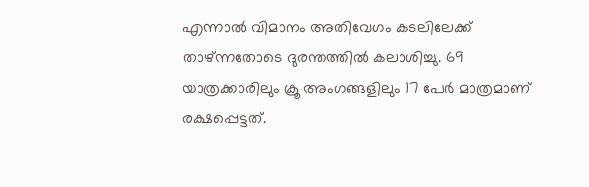എന്നാൽ വിമാനം അതിവേഗം കടലിലേക്ക് താഴ്ന്നതോടെ ദുരന്തത്തിൽ കലാശിച്ചു. 69 യാത്രക്കാരിലും ക്രൂ അംഗങ്ങളിലും 17 പേർ മാത്രമാണ് രക്ഷപ്പെട്ടത്.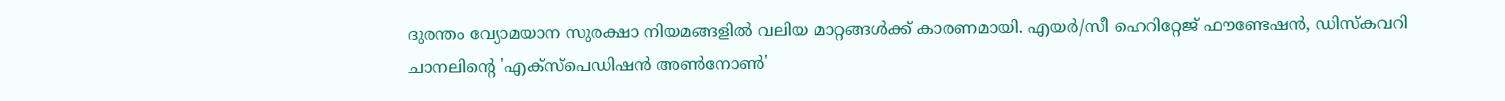ദുരന്തം വ്യോമയാന സുരക്ഷാ നിയമങ്ങളിൽ വലിയ മാറ്റങ്ങൾക്ക് കാരണമായി. എയർ/സീ ഹെറിറ്റേജ് ഫൗണ്ടേഷൻ, ഡിസ്കവറി ചാനലിന്റെ 'എക്സ്പെഡിഷൻ അൺനോൺ'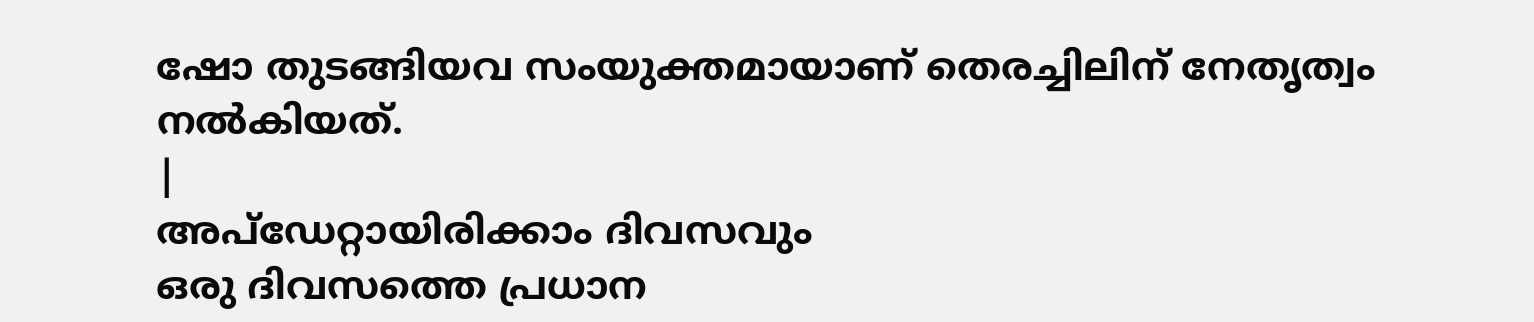ഷോ തുടങ്ങിയവ സംയുക്തമായാണ് തെരച്ചിലിന് നേതൃത്വം നൽകിയത്.
|
അപ്ഡേറ്റായിരിക്കാം ദിവസവും
ഒരു ദിവസത്തെ പ്രധാന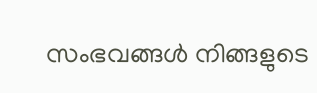സംഭവങ്ങൾ നിങ്ങളുടെ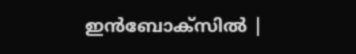ഇൻബോക്സിൽ |